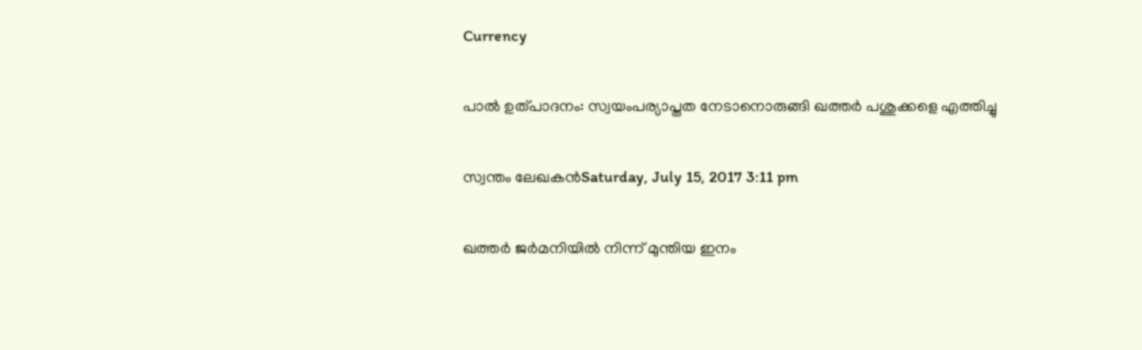Currency

പാല്‍ ഉത്പാദനം: സ്വയംപര്യാപ്തത നേടാനൊരുങ്ങി ഖത്തര്‍ പശുക്കളെ എത്തിച്ചു

സ്വന്തം ലേഖകന്‍Saturday, July 15, 2017 3:11 pm

ഖത്തര്‍ ജര്‍മനിയില്‍ നിന്ന് മുന്തിയ ഇനം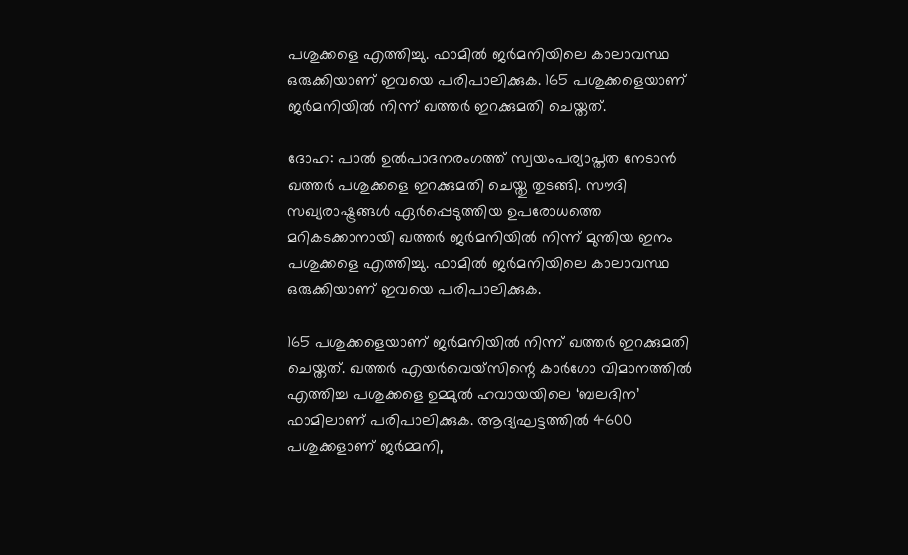പശുക്കളെ എത്തിച്ചു. ഫാമില്‍ ജര്‍മനിയിലെ കാലാവസ്ഥ ഒരുക്കിയാണ് ഇവയെ പരിപാലിക്കുക. 165 പശുക്കളെയാണ് ജര്‍മനിയില്‍ നിന്ന് ഖത്തര്‍ ഇറക്കുമതി ചെയ്തത്.

ദോഹ: പാല്‍ ഉല്‍പാദനരംഗത്ത് സ്വയംപര്യാപ്തത നേടാന്‍ ഖത്തര്‍ പശുക്കളെ ഇറക്കുമതി ചെയ്തു തുടങ്ങി. സൗദി സഖ്യരാഷ്ട്രങ്ങള്‍ ഏര്‍പ്പെടുത്തിയ ഉപരോധത്തെ മറികടക്കാനായി ഖത്തര്‍ ജര്‍മനിയില്‍ നിന്ന് മുന്തിയ ഇനം പശുക്കളെ എത്തിച്ചു. ഫാമില്‍ ജര്‍മനിയിലെ കാലാവസ്ഥ ഒരുക്കിയാണ് ഇവയെ പരിപാലിക്കുക.

165 പശുക്കളെയാണ് ജര്‍മനിയില്‍ നിന്ന് ഖത്തര്‍ ഇറക്കുമതി ചെയ്തത്. ഖത്തര്‍ എയര്‍വെയ്‌സിന്റെ കാര്‍ഗോ വിമാനത്തില്‍ എത്തിച്ച പശുക്കളെ ഉമ്മുല്‍ ഹവായയിലെ ‘ബലദിന’ ഫാമിലാണ് പരിപാലിക്കുക. ആദ്യഘട്ടത്തില്‍ 4600 പശുക്കളാണ് ജര്‍മ്മനി,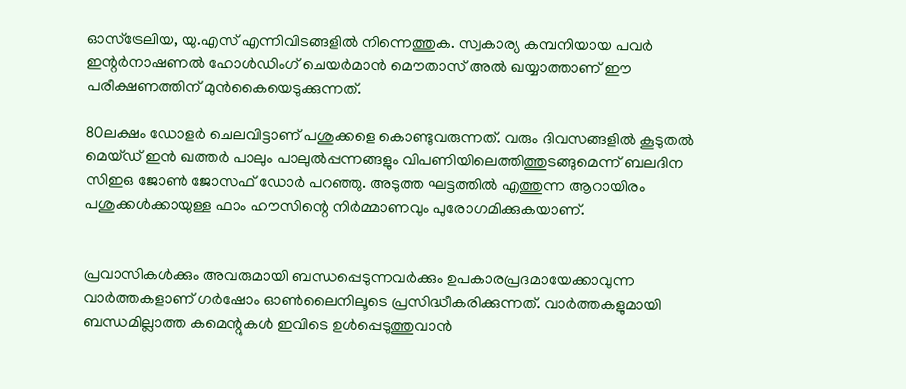ഓസ്‌ട്രേലിയ, യു.എസ് എന്നിവിടങ്ങളില്‍ നിന്നെത്തുക. സ്വകാര്യ കമ്പനിയായ പവര്‍ ഇന്റര്‍നാഷണല്‍ ഹോള്‍ഡിംഗ് ചെയര്‍മാന്‍ മൌതാസ് അല്‍ ഖയ്യാത്താണ് ഈ പരീക്ഷണത്തിന് മുന്‍കൈയെടുക്കുന്നത്.

80ലക്ഷം ഡോളര്‍ ചെലവിട്ടാണ് പശുക്കളെ കൊണ്ടുവരുന്നത്. വരും ദിവസങ്ങളില്‍ കൂടുതല്‍ മെയ്ഡ് ഇന്‍ ഖത്തര്‍ പാലും പാലുല്‍പ്പന്നങ്ങളും വിപണിയിലെത്തിത്തുടങ്ങുമെന്ന് ബലദിന സിഇഒ ജോണ്‍ ജോസഫ് ഡോര്‍ പറഞ്ഞു. അടുത്ത ഘട്ടത്തില്‍ എത്തുന്ന ആറായിരം പശുക്കള്‍ക്കായുള്ള ഫാം ഹൗസിന്റെ നിര്‍മ്മാണവും പുരോഗമിക്കുകയാണ്.


പ്രവാസികൾക്കും അവരുമായി ബന്ധപ്പെടുന്നവർക്കും ഉപകാരപ്രദമായേക്കാവുന്ന വാർത്തകളാണ് ഗർഷോം ഓൺലൈനിലൂടെ പ്രസിദ്ധീകരിക്കുന്നത്. വാർത്തകളുമായി ബന്ധമില്ലാത്ത കമെന്റുകൾ ഇവിടെ ഉൾപ്പെടുത്തുവാൻ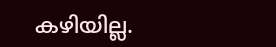കഴിയില്ല.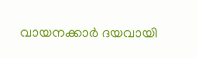വായനക്കാർ ദയവായി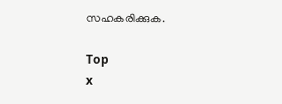സഹകരിക്കുക.

Top
x